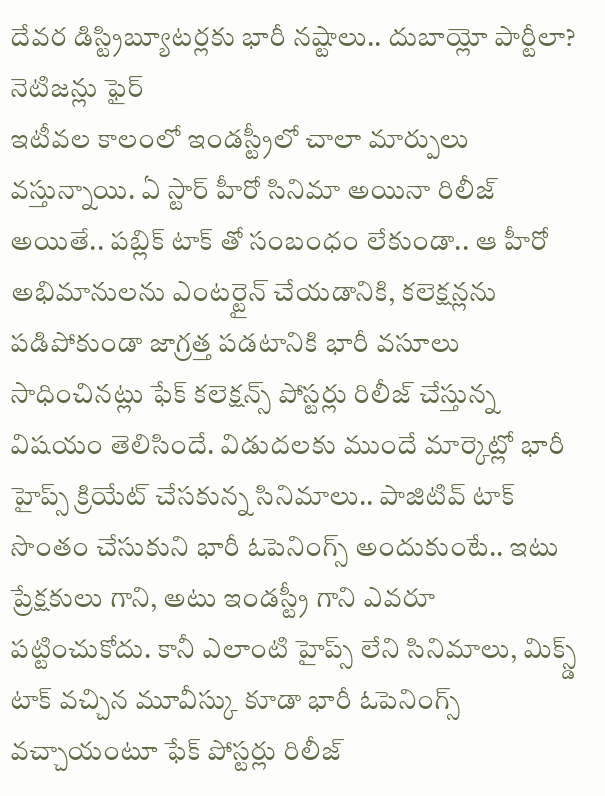దేవర డిస్ట్రిబ్యూటర్లకు భారీ నష్టాలు.. దుబాయ్లో పార్టీలా? నెటిజన్లు ఫైర్
ఇటీవల కాలంలో ఇండస్ట్రీలో చాలా మార్పులు వస్తున్నాయి. ఏ స్టార్ హీరో సినిమా అయినా రిలీజ్ అయితే.. పబ్లిక్ టాక్ తో సంబంధం లేకుండా.. ఆ హీరో అభిమానులను ఎంటర్టైన్ చేయడానికి, కలెక్షన్లను పడిపోకుండా జాగ్రత్త పడటానికి భారీ వసూలు సాధించినట్లు ఫేక్ కలెక్షన్స్ పోస్టర్లు రిలీజ్ చేస్తున్న విషయం తెలిసిందే. విడుదలకు ముందే మార్కెట్లో భారీ హైప్స్ క్రియేట్ చేసకున్న సినిమాలు.. పాజిటివ్ టాక్ సొంతం చేసుకుని భారీ ఓపెనింగ్స్ అందుకుంటే.. ఇటు ప్రేక్షకులు గాని, అటు ఇండస్ట్రీ గాని ఎవరూ పట్టించుకోదు. కానీ ఎలాంటి హైప్స్ లేని సినిమాలు, మిక్స్డ్ టాక్ వచ్చిన మూవీస్కు కూడా భారీ ఓపెనింగ్స్ వచ్చాయంటూ ఫేక్ పోస్టర్లు రిలీజ్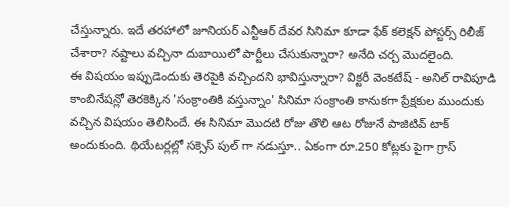చేస్తున్నారు. ఇదే తరహాలో జూనియర్ ఎన్టీఆర్ దేవర సినిమా కూడా ఫేక్ కలెక్షన్ పోస్టర్స్ రిలీజ్ చేశారా? నష్టాలు వచ్చినా దుబాయిలో పార్టీలు చేసుకున్నారా? అనేది చర్చ మొదలైంది.
ఈ విషయం ఇప్పుడెందుకు తెరపైకి వచ్చిందని భావిస్తున్నారా? విక్టరీ వెంకటేష్ - అనిల్ రావిపూడి కాంబినేషన్లో తెరకెక్కిన 'సంక్రాంతికి వస్తున్నాం' సినిమా సంక్రాంతి కానుకగా ప్రేక్షకుల ముందుకు వచ్చిన విషయం తెలిసిందే. ఈ సినిమా మొదటి రోజు తొలి ఆట రోజునే పాజిటివ్ టాక్ అందుకుంది. థియేటర్లల్లో సక్సెస్ పుల్ గా నడుస్తూ.. ఏకంగా రూ.250 కోట్లకు పైగా గ్రాస్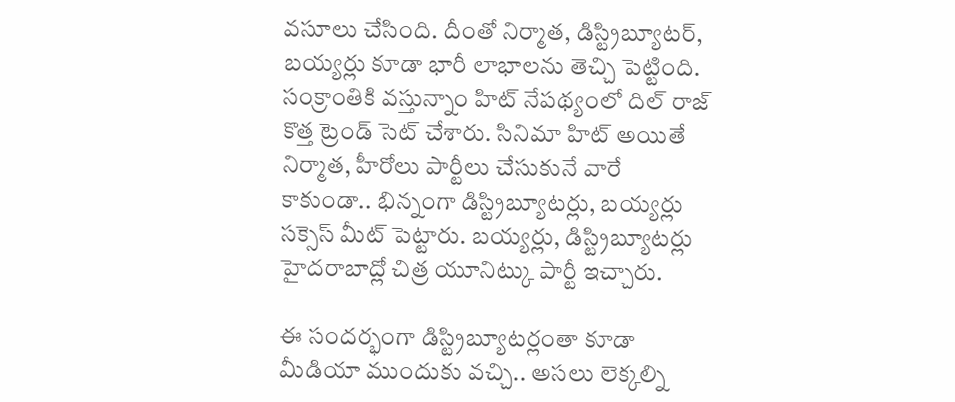వసూలు చేసింది. దీంతో నిర్మాత, డిస్ట్రిబ్యూటర్, బయ్యర్లు కూడా భారీ లాభాలను తెచ్చి పెట్టింది. సంక్రాంతికి వస్తున్నాం హిట్ నేపథ్యంలో దిల్ రాజ్ కొత్త ట్రెండ్ సెట్ చేశారు. సినిమా హిట్ అయితే నిర్మాత, హీరోలు పార్టీలు చేసుకునే వారే కాకుండా.. భిన్నంగా డిస్ట్రిబ్యూటర్లు, బయ్యర్లు సక్సెస్ మీట్ పెట్టారు. బయ్యర్లు, డిస్ట్రిబ్యూటర్లు హైదరాబాద్లో చిత్ర యూనిట్కు పార్టీ ఇచ్చారు.

ఈ సందర్భంగా డిస్ట్రిబ్యూటర్లంతా కూడా మీడియా ముందుకు వచ్చి.. అసలు లెక్కల్ని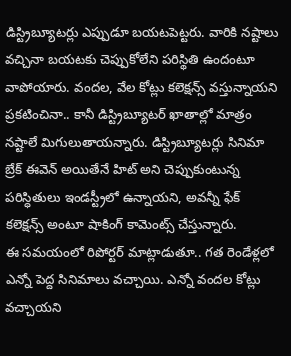డిస్ట్రిబ్యూటర్లు ఎప్పుడూ బయటపెట్టరు. వారికి నష్టాలు వచ్చినా బయటకు చెప్పుకోలేని పరిస్థితి ఉందంటూ వాపోయారు. వందల, వేల కోట్లు కలెక్షన్స్ వస్తున్నాయని ప్రకటించినా.. కానీ డిస్ట్రిబ్యూటర్ ఖాతాల్లో మాత్రం నష్టాలే మిగులుతాయన్నారు. డిస్ట్రిబ్యూటర్లు సినిమా బ్రేక్ ఈవెన్ అయితేనే హిట్ అని చెప్పుకుంటున్న పరిస్ధితులు ఇండస్ట్రీలో ఉన్నాయని, అవన్నీ ఫేక్ కలెక్షన్స్ అంటూ షాకింగ్ కామెంట్స్ చేస్తున్నారు.
ఈ సమయంలో రిపోర్టర్ మాట్లాడుతూ.. గత రెండేళ్లలో ఎన్నో పెద్ద సినిమాలు వచ్చాయి. ఎన్నో వందల కోట్లు వచ్చాయని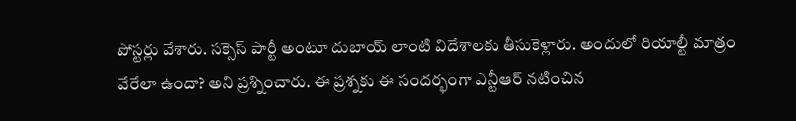పోస్టర్లు వేశారు. సక్సెస్ పార్టీ అంటూ దుబాయ్ లాంటి విదేశాలకు తీసుకెళ్లారు. అందులో రియాల్టీ మాత్రం వేరేలా ఉందా? అని ప్రశ్నించారు. ఈ ప్రశ్నకు ఈ సందర్భంగా ఎన్టీఆర్ నటించిన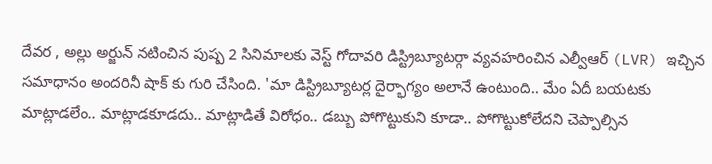దేవర , అల్లు అర్జున్ నటించిన పుష్ప 2 సినిమాలకు వెస్ట్ గోదావరి డిస్ట్రిబ్యూటర్గా వ్యవహరించిన ఎల్వీఆర్ (LVR) ఇచ్చిన సమాధానం అందరినీ షాక్ కు గురి చేసింది. 'మా డిస్ట్రిబ్యూటర్ల దైర్భాగ్యం అలానే ఉంటుంది.. మేం ఏదీ బయటకు మాట్లాడలేం.. మాట్లాడకూడదు.. మాట్లాడితే విరోధం.. డబ్బు పోగొట్టుకుని కూడా.. పోగొట్టుకోలేదని చెప్పాల్సిన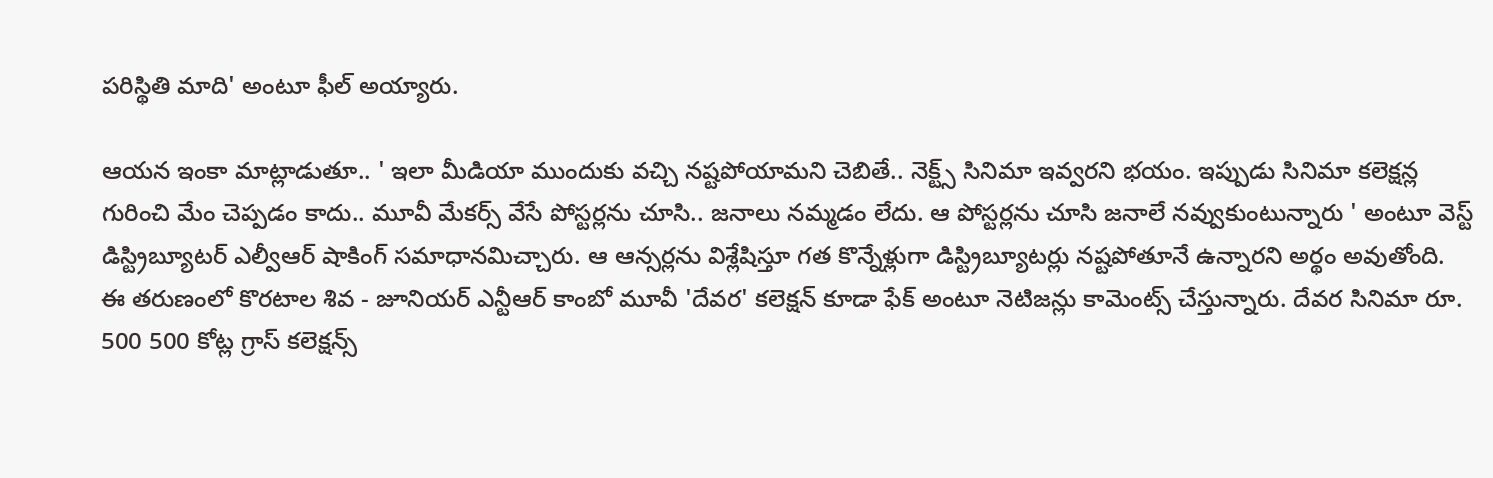పరిస్థితి మాది' అంటూ ఫీల్ అయ్యారు.

ఆయన ఇంకా మాట్లాడుతూ.. ' ఇలా మీడియా ముందుకు వచ్చి నష్టపోయామని చెబితే.. నెక్ట్స్ సినిమా ఇవ్వరని భయం. ఇప్పుడు సినిమా కలెక్షన్ల గురించి మేం చెప్పడం కాదు.. మూవీ మేకర్స్ వేసే పోస్టర్లను చూసి.. జనాలు నమ్మడం లేదు. ఆ పోస్టర్లను చూసి జనాలే నవ్వుకుంటున్నారు ' అంటూ వెస్ట్ డిస్ట్రిబ్యూటర్ ఎల్వీఆర్ షాకింగ్ సమాధానమిచ్చారు. ఆ ఆన్సర్లను విశ్లేషిస్తూ గత కొన్నేళ్లుగా డిస్ట్రిబ్యూటర్లు నష్టపోతూనే ఉన్నారని అర్థం అవుతోంది.
ఈ తరుణంలో కొరటాల శివ - జూనియర్ ఎన్టీఆర్ కాంబో మూవీ 'దేవర' కలెక్షన్ కూడా ఫేక్ అంటూ నెటిజన్లు కామెంట్స్ చేస్తున్నారు. దేవర సినిమా రూ. 500 500 కోట్ల గ్రాస్ కలెక్షన్స్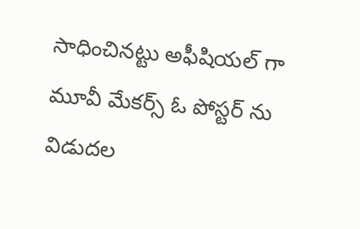సాధించినట్టు అఫీషియల్ గా మూవీ మేకర్స్ ఓ పోస్టర్ ను విడుదల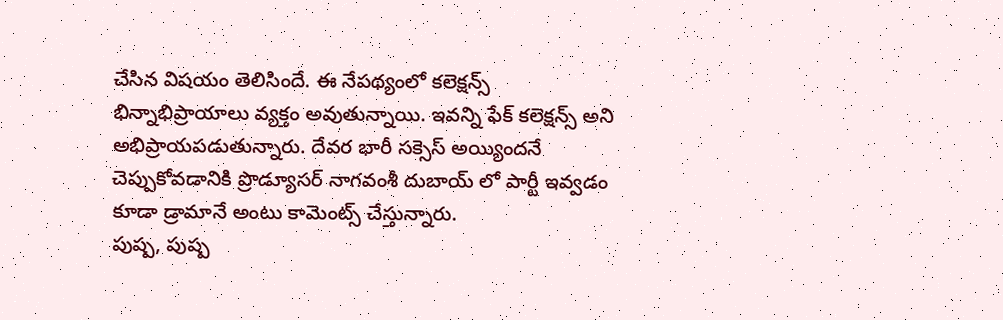చేసిన విషయం తెలిసిందే. ఈ నేపథ్యంలో కలెక్షన్స్ భిన్నాభిప్రాయాలు వ్యక్తం అవుతున్నాయి. ఇవన్ని ఫేక్ కలెక్షన్స్ అని అభిప్రాయపడుతున్నారు. దేవర భారీ సక్సెస్ అయ్యిందనే చెప్పుకోవడానికి ప్రొడ్యూసర్ నాగవంశీ దుబాయ్ లో పార్టీ ఇవ్వడం కూడా డ్రామానే అంటు కామెంట్స్ చేస్తున్నారు.
పుష్ప, పుష్ప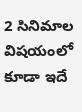2 సినిమాల విషయంలో కూడా ఇదే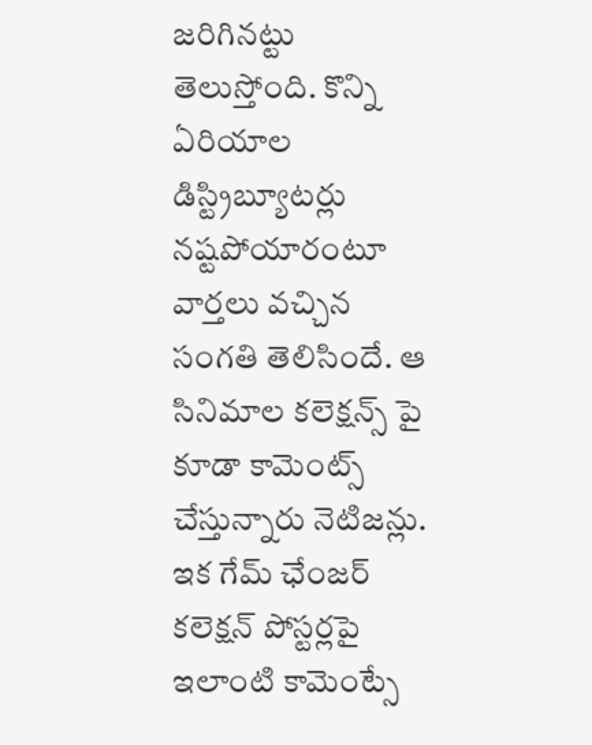జరిగినట్టు తెలుస్తోంది. కొన్ని ఏరియాల డిస్ట్రిబ్యూటర్లు నష్టపోయారంటూ వార్తలు వచ్చిన సంగతి తెలిసిందే. ఆ సినిమాల కలెక్షన్స్ పై కూడా కామెంట్స్ చేస్తున్నారు నెటిజన్లు. ఇక గేమ్ ఛేంజర్ కలెక్షన్ పోస్టర్లపై ఇలాంటి కామెంట్సే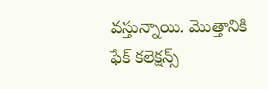వస్తున్నాయి. మొత్తానికి
ఫేక్ కలెక్షన్స్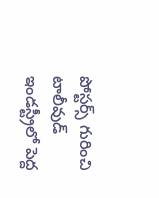పోస్టర్స్ గురించి టాలీవుడ్ ఇండస్ట్రీలో పెద్ద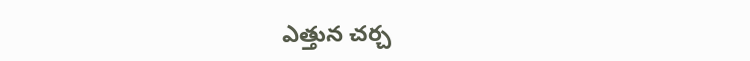ఎత్తున చర్చ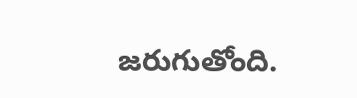జరుగుతోంది.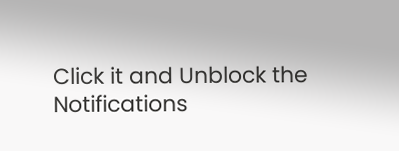Click it and Unblock the Notifications